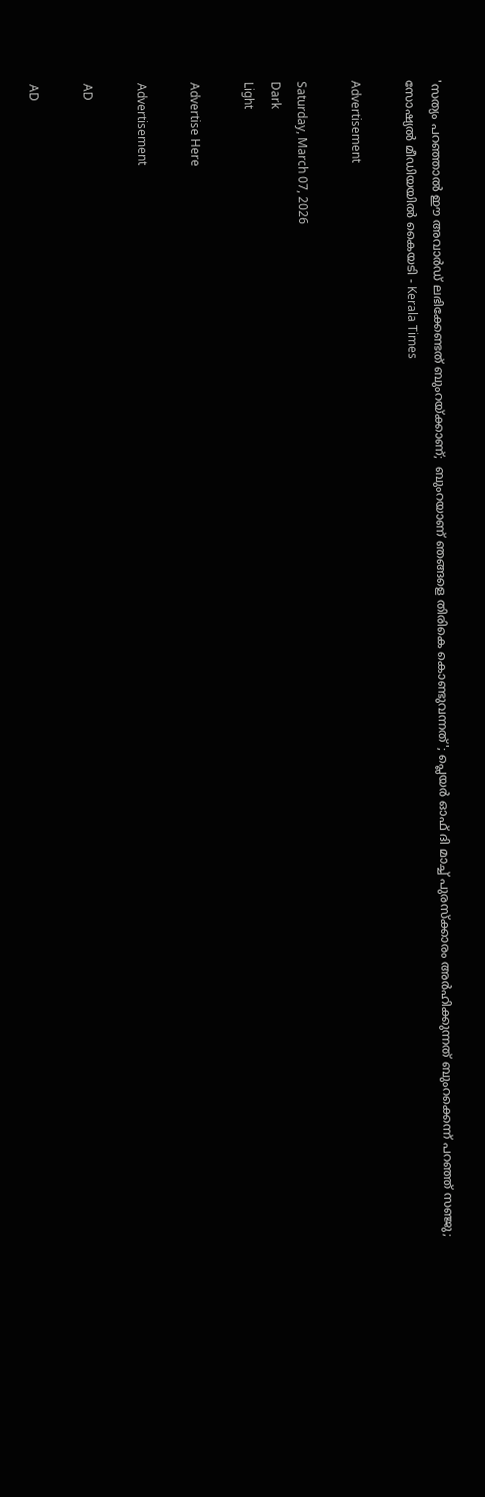'സത്യം പറഞ്ഞാല്‍ ഈ അവാര്‍ഡ് ലഭിക്കേണ്ടത് ബുംറയ്ക്കാണ്;  ബുംറയാണ് ഞങ്ങളെ തിരികെ കൊണ്ടുവന്നത്'; പ്ലെയര്‍ ഓഫ് ദി മാച്ച് പുരസ്‌ക്കാരം അര്‍ഹിക്കുന്നത് ബുംറക്കെന്ന് പറഞ്ഞ് സഞ്ജു; സോഷ്യല്‍ മീഡിയയില്‍ കൈയടി - Kerala Times

Advertisement

Saturday, March 07, 2026
Dark
Light

Advertise Here

Advertisement

AD

AD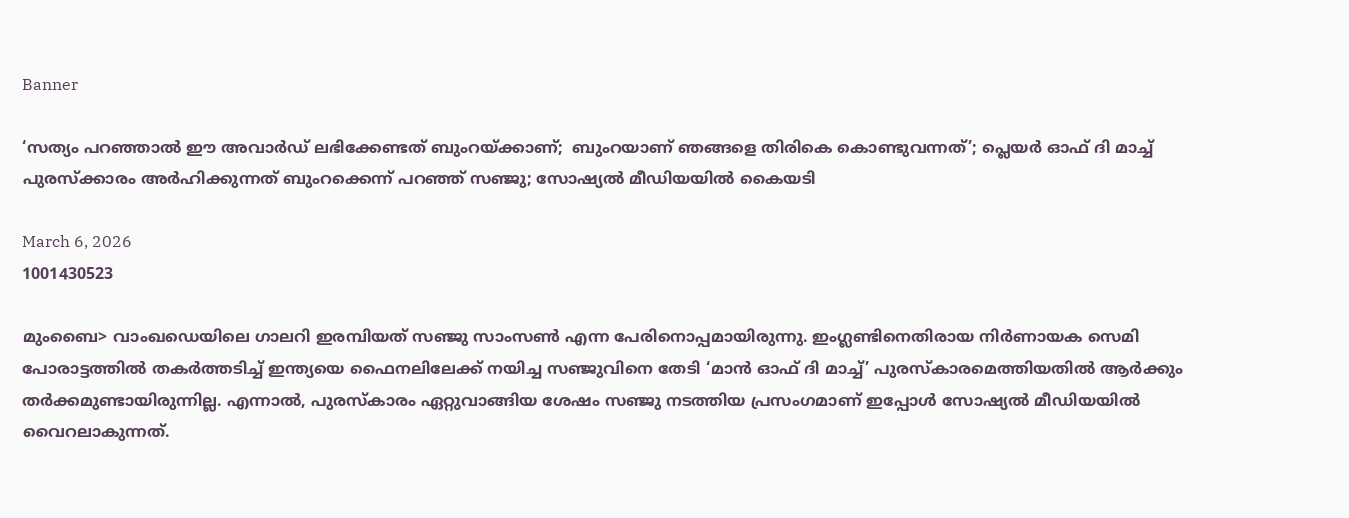Banner

‘സത്യം പറഞ്ഞാല്‍ ഈ അവാര്‍ഡ് ലഭിക്കേണ്ടത് ബുംറയ്ക്കാണ്;  ബുംറയാണ് ഞങ്ങളെ തിരികെ കൊണ്ടുവന്നത്’; പ്ലെയര്‍ ഓഫ് ദി മാച്ച് പുരസ്‌ക്കാരം അര്‍ഹിക്കുന്നത് ബുംറക്കെന്ന് പറഞ്ഞ് സഞ്ജു; സോഷ്യല്‍ മീഡിയയില്‍ കൈയടി

March 6, 2026
1001430523

മുംബൈ> വാംഖഡെയിലെ ഗാലറി ഇരമ്പിയത് സഞ്ജു സാംസണ്‍ എന്ന പേരിനൊപ്പമായിരുന്നു. ഇംഗ്ലണ്ടിനെതിരായ നിര്‍ണായക സെമി പോരാട്ടത്തില്‍ തകര്‍ത്തടിച്ച് ഇന്ത്യയെ ഫൈനലിലേക്ക് നയിച്ച സഞ്ജുവിനെ തേടി ‘മാന്‍ ഓഫ് ദി മാച്ച്’ പുരസ്‌കാരമെത്തിയതില്‍ ആര്‍ക്കും തര്‍ക്കമുണ്ടായിരുന്നില്ല. എന്നാല്‍, പുരസ്‌കാരം ഏറ്റുവാങ്ങിയ ശേഷം സഞ്ജു നടത്തിയ പ്രസംഗമാണ് ഇപ്പോള്‍ സോഷ്യല്‍ മീഡിയയില്‍ വൈറലാകുന്നത്.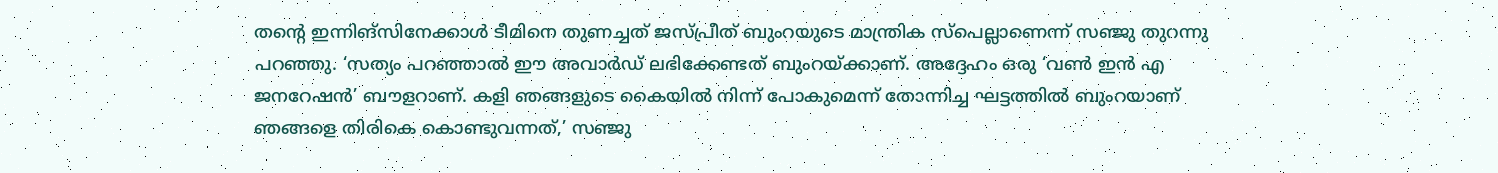തന്റെ ഇന്നിങ്‌സിനേക്കാള്‍ ടീമിനെ തുണച്ചത് ജസ്പ്രീത് ബുംറയുടെ മാന്ത്രിക സ്‌പെല്ലാണെന്ന് സഞ്ജു തുറന്നു പറഞ്ഞു. ‘സത്യം പറഞ്ഞാല്‍ ഈ അവാര്‍ഡ് ലഭിക്കേണ്ടത് ബുംറയ്ക്കാണ്. അദ്ദേഹം ഒരു ‘വണ്‍ ഇന്‍ എ ജനറേഷന്‍’ ബൗളറാണ്. കളി ഞങ്ങളുടെ കൈയില്‍ നിന്ന് പോകുമെന്ന് തോന്നിച്ച ഘട്ടത്തില്‍ ബുംറയാണ് ഞങ്ങളെ തിരികെ കൊണ്ടുവന്നത്,’ സഞ്ജു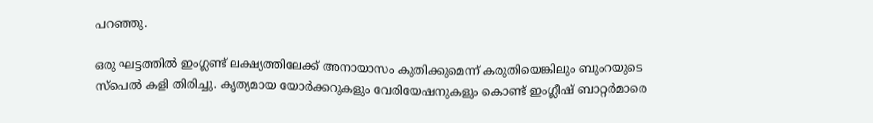പറഞ്ഞു.

ഒരു ഘട്ടത്തില്‍ ഇംഗ്ലണ്ട് ലക്ഷ്യത്തിലേക്ക് അനായാസം കുതിക്കുമെന്ന് കരുതിയെങ്കിലും ബുംറയുടെ സ്‌പെല്‍ കളി തിരിച്ചു. കൃത്യമായ യോര്‍ക്കറുകളും വേരിയേഷനുകളും കൊണ്ട് ഇംഗ്ലീഷ് ബാറ്റര്‍മാരെ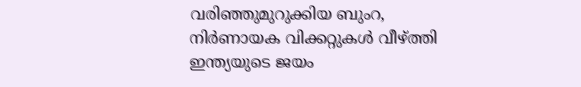വരിഞ്ഞുമുറുക്കിയ ബുംറ, നിര്‍ണായക വിക്കറ്റുകള്‍ വീഴ്ത്തി ഇന്ത്യയുടെ ജയം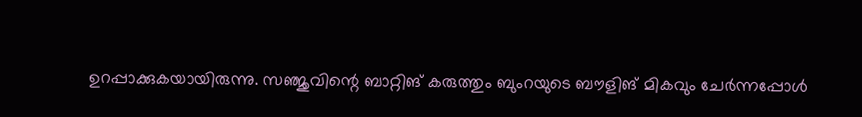ഉറപ്പാക്കുകയായിരുന്നു. സഞ്ജുവിന്റെ ബാറ്റിങ് കരുത്തും ബുംറയുടെ ബൗളിങ് മികവും ചേര്‍ന്നപ്പോള്‍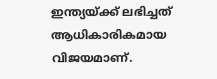ഇന്ത്യയ്ക്ക് ലഭിച്ചത് ആധികാരികമായ വിജയമാണ്.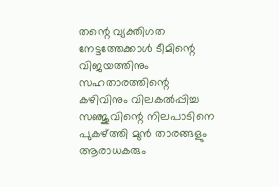തന്റെ വ്യക്തിഗത നേട്ടത്തേക്കാള്‍ ടീമിന്റെ വിജയത്തിനും സഹതാരത്തിന്റെ കഴിവിനും വിലകല്‍പ്പിച്ച സഞ്ജുവിന്റെ നിലപാടിനെ പുകഴ്ത്തി മുന്‍ താരങ്ങളും ആരാധകരും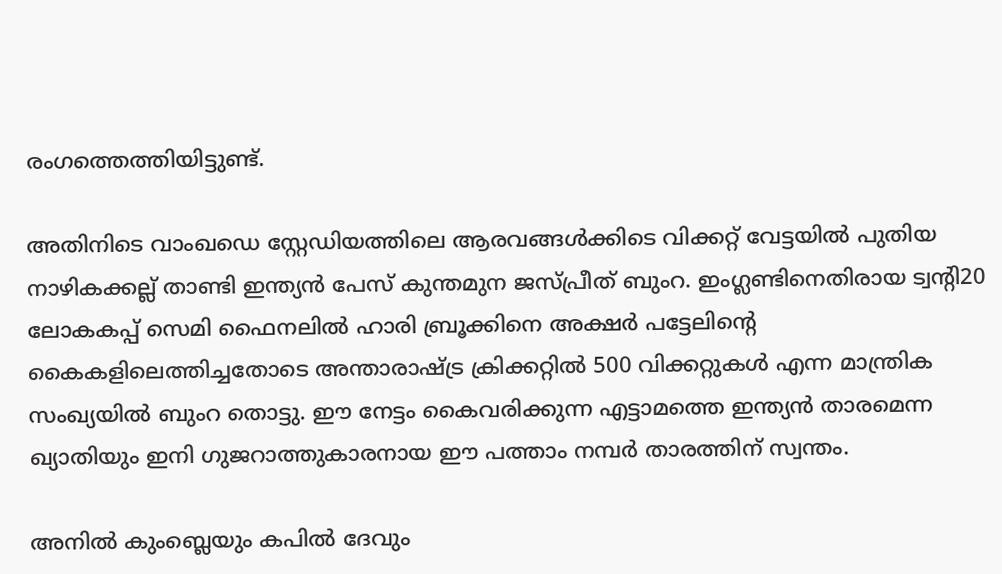രംഗത്തെത്തിയിട്ടുണ്ട്.

അതിനിടെ വാംഖഡെ സ്റ്റേഡിയത്തിലെ ആരവങ്ങള്‍ക്കിടെ വിക്കറ്റ് വേട്ടയില്‍ പുതിയ നാഴികക്കല്ല് താണ്ടി ഇന്ത്യന്‍ പേസ് കുന്തമുന ജസ്പ്രീത് ബുംറ. ഇംഗ്ലണ്ടിനെതിരായ ട്വന്റി20 ലോകകപ്പ് സെമി ഫൈനലില്‍ ഹാരി ബ്രൂക്കിനെ അക്ഷര്‍ പട്ടേലിന്റെ കൈകളിലെത്തിച്ചതോടെ അന്താരാഷ്ട്ര ക്രിക്കറ്റില്‍ 500 വിക്കറ്റുകള്‍ എന്ന മാന്ത്രിക സംഖ്യയില്‍ ബുംറ തൊട്ടു. ഈ നേട്ടം കൈവരിക്കുന്ന എട്ടാമത്തെ ഇന്ത്യന്‍ താരമെന്ന ഖ്യാതിയും ഇനി ഗുജറാത്തുകാരനായ ഈ പത്താം നമ്പര്‍ താരത്തിന് സ്വന്തം.

അനില്‍ കുംബ്ലെയും കപില്‍ ദേവും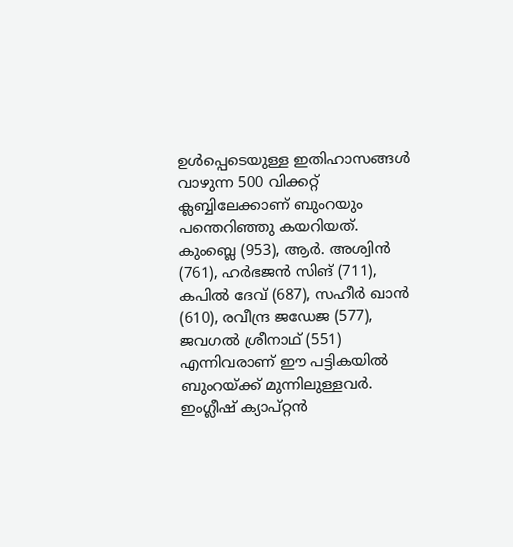ഉള്‍പ്പെടെയുള്ള ഇതിഹാസങ്ങള്‍ വാഴുന്ന 500 വിക്കറ്റ് ക്ലബ്ബിലേക്കാണ് ബുംറയും പന്തെറിഞ്ഞു കയറിയത്. കുംബ്ലെ (953), ആര്‍. അശ്വിന്‍ (761), ഹര്‍ഭജന്‍ സിങ് (711), കപില്‍ ദേവ് (687), സഹീര്‍ ഖാന്‍ (610), രവീന്ദ്ര ജഡേജ (577), ജവഗല്‍ ശ്രീനാഥ് (551) എന്നിവരാണ് ഈ പട്ടികയില്‍ ബുംറയ്ക്ക് മുന്നിലുള്ളവര്‍. ഇംഗ്ലീഷ് ക്യാപ്റ്റന്‍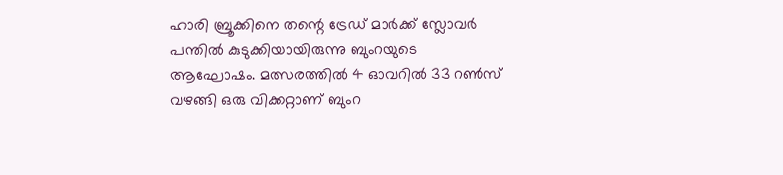ഹാരി ബ്രൂക്കിനെ തന്റെ ട്രേഡ് മാര്‍ക്ക് സ്ലോവര്‍ പന്തില്‍ കുടുക്കിയായിരുന്നു ബുംറയുടെ ആഘോഷം. മത്സരത്തില്‍ 4 ഓവറില്‍ 33 റണ്‍സ് വഴങ്ങി ഒരു വിക്കറ്റാണ് ബുംറ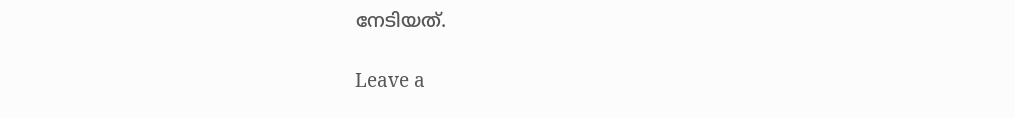നേടിയത്.

Leave a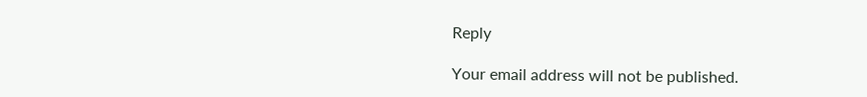Reply

Your email address will not be published.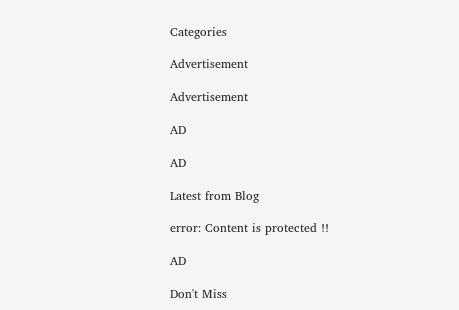Categories

Advertisement

Advertisement

AD

AD

Latest from Blog

error: Content is protected !!

AD

Don't Miss